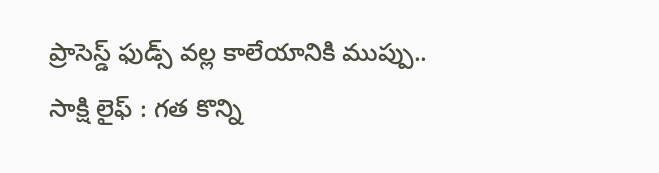ప్రాసెస్డ్ ఫుడ్స్ వల్ల కాలేయానికి ముప్పు..
సాక్షి లైఫ్ : గత కొన్ని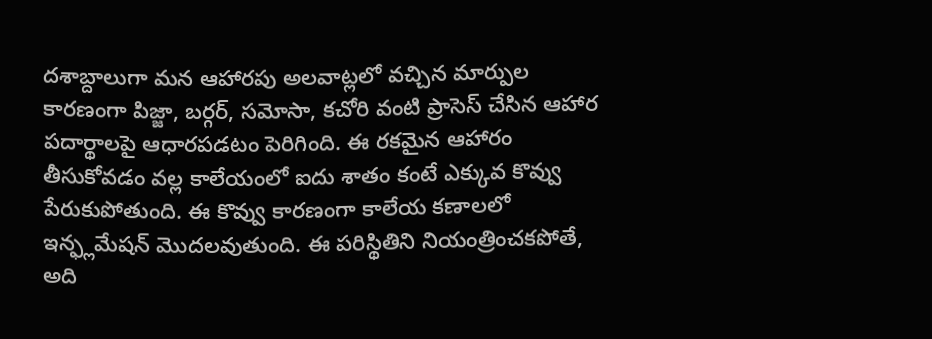దశాబ్దాలుగా మన ఆహారపు అలవాట్లలో వచ్చిన మార్పుల కారణంగా పిజ్జా, బర్గర్, సమోసా, కచోరి వంటి ప్రాసెస్ చేసిన ఆహార పదార్థాలపై ఆధారపడటం పెరిగింది. ఈ రకమైన ఆహారం తీసుకోవడం వల్ల కాలేయంలో ఐదు శాతం కంటే ఎక్కువ కొవ్వు పేరుకుపోతుంది. ఈ కొవ్వు కారణంగా కాలేయ కణాలలో ఇన్ఫ్లమేషన్ మొదలవుతుంది. ఈ పరిస్థితిని నియంత్రించకపోతే, అది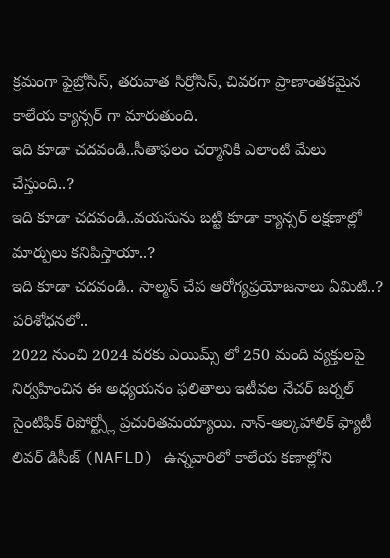క్రమంగా ఫైబ్రోసిస్, తరువాత సిర్రోసిస్, చివరగా ప్రాణాంతకమైన కాలేయ క్యాన్సర్ గా మారుతుంది.
ఇది కూడా చదవండి..సీతాఫలం చర్మానికి ఎలాంటి మేలు చేస్తుంది..?
ఇది కూడా చదవండి..వయసును బట్టి కూడా క్యాన్సర్ లక్షణాల్లో మార్పులు కనిపిస్తాయా..?
ఇది కూడా చదవండి.. సాల్మన్ చేప ఆరోగ్యప్రయోజనాలు ఏమిటి..?
పరిశోధనలో..
2022 నుంచి 2024 వరకు ఎయిమ్స్ లో 250 మంది వ్యక్తులపై నిర్వహించిన ఈ అధ్యయనం ఫలితాలు ఇటీవల నేచర్ జర్నల్ సైంటిఫిక్ రిపోర్ట్స్లో ప్రచురితమయ్యాయి. నాన్-ఆల్కహాలిక్ ఫ్యాటీ లివర్ డిసీజ్ (NAFLD) ఉన్నవారిలో కాలేయ కణాల్లోని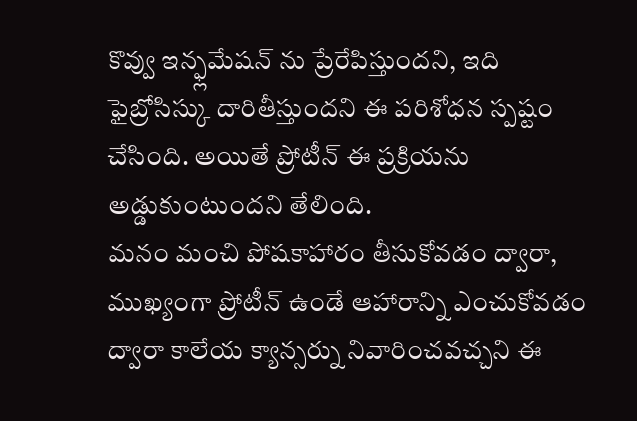కొవ్వు ఇన్ఫ్లమేషన్ ను ప్రేరేపిస్తుందని, ఇది ఫైబ్రోసిస్కు దారితీస్తుందని ఈ పరిశోధన స్పష్టం చేసింది. అయితే ప్రోటీన్ ఈ ప్రక్రియను అడ్డుకుంటుందని తేలింది.
మనం మంచి పోషకాహారం తీసుకోవడం ద్వారా, ముఖ్యంగా ప్రోటీన్ ఉండే ఆహారాన్ని ఎంచుకోవడం ద్వారా కాలేయ క్యాన్సర్ను నివారించవచ్చని ఈ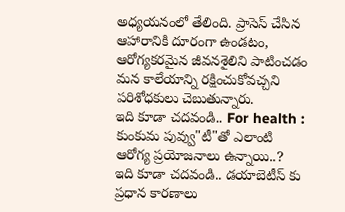అధ్యయనంలో తేలింది. ప్రాసెస్ చేసిన ఆహారానికి దూరంగా ఉండటం, ఆరోగ్యకరమైన జీవనశైలిని పాటించడం మన కాలేయాన్ని రక్షించుకోవచ్చని పరిశోధకులు చెబుతున్నారు.
ఇది కూడా చదవండి.. For health : కుంకుమ పువ్వు"టీ"తో ఎలాంటి ఆరోగ్య ప్రయోజనాలు ఉన్నాయి..?
ఇది కూడా చదవండి.. డయాబెటీస్ కు ప్రధాన కారణాలు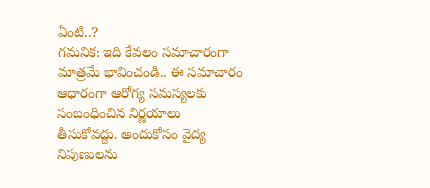ఏంటి..?
గమనిక: ఇది కేవలం సమాచారంగా మాత్రమే భావించండి.. ఈ సమాచారం ఆధారంగా ఆరోగ్య సమస్యలకు సంబంధించిన నిర్ణయాలు తీసుకోవద్దు. అందుకోసం వైద్య నిపుణులను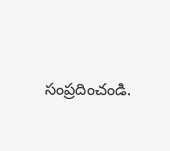సంప్రదించండి.